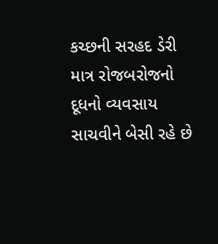કચ્છની સરહદ ડેરી માત્ર રોજબરોજનો દૂધનો વ્યવસાય સાચવીને બેસી રહે છે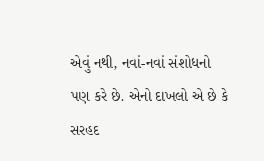એવું નથી, નવાં-નવાં સંશોધનો પણ કરે છે. એનો દાખલો એ છે કે સરહદ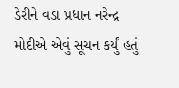ડેરીને વડા પ્રધાન નરેન્દ્ર મોદીએ એવું સૂચન કર્યું હતું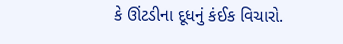કે ઊંટડીના દૂધનું કંઈક વિચારો.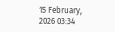15 February, 2026 03:34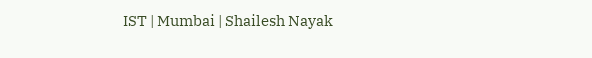IST | Mumbai | Shailesh Nayak